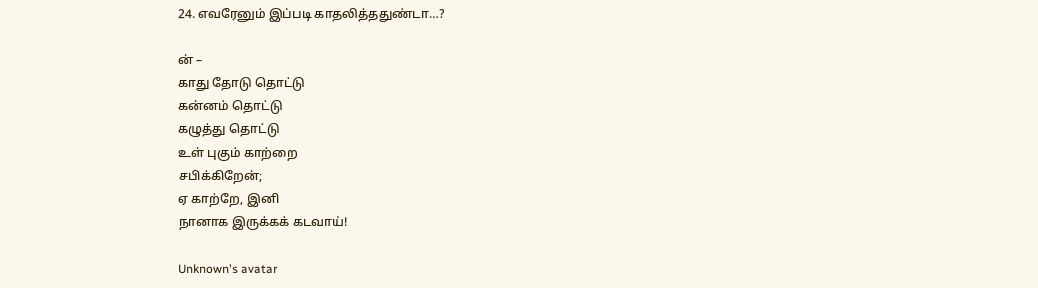24. எவரேனும் இப்படி காதலித்ததுண்டா…?

ன் –
காது தோடு தொட்டு
கன்னம் தொட்டு
கழுத்து தொட்டு
உள் புகும் காற்றை
சபிக்கிறேன்;
ஏ காற்றே, இனி
நானாக இருக்கக் கடவாய்!

Unknown's avatar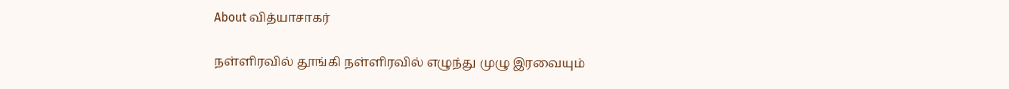About வித்யாசாகர்

நள்ளிரவில் தூங்கி நள்ளிரவில் எழுந்து முழு இரவையும்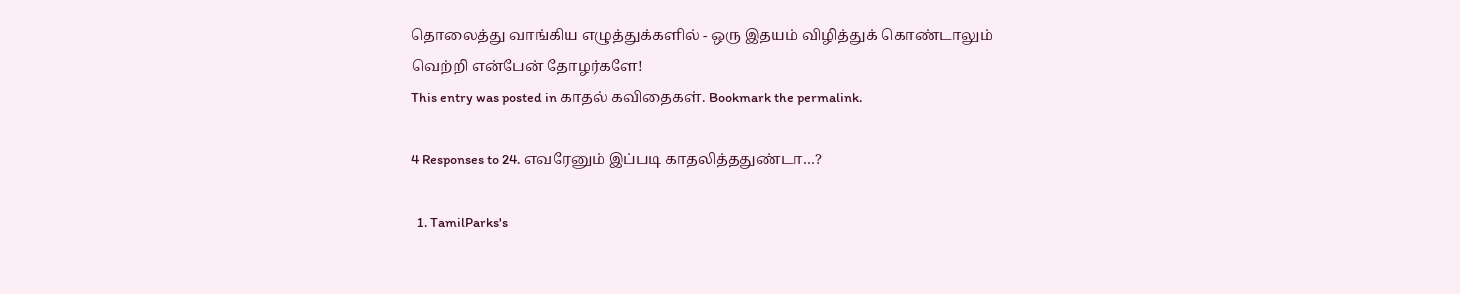தொலைத்து வாங்கிய எழுத்துக்களில் - ஒரு இதயம் விழித்துக் கொண்டாலும் வெற்றி என்பேன் தோழர்களே!
This entry was posted in காதல் கவிதைகள். Bookmark the permalink.

4 Responses to 24. எவரேனும் இப்படி காதலித்ததுண்டா…?

  1. TamilParks's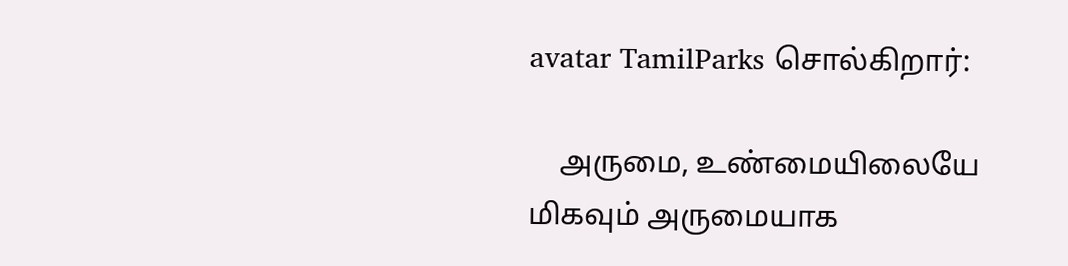avatar TamilParks சொல்கிறார்:

    அருமை, உண்மையிலையே மிகவும் அருமையாக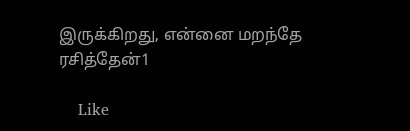இருக்கிறது, என்னை மறந்தே ரசித்தேன்1

    Like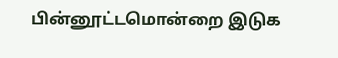பின்னூட்டமொன்றை இடுக